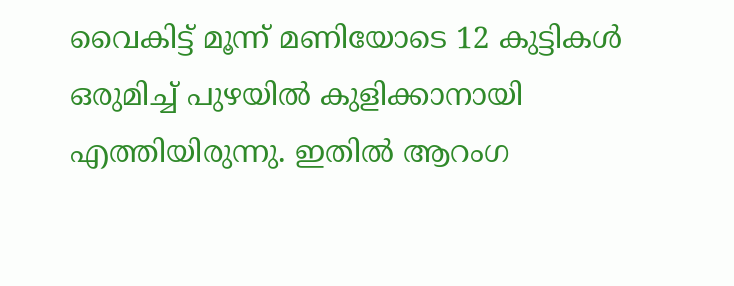വൈകിട്ട് മൂന്ന് മണിയോടെ 12 കുട്ടികള്‍ ഒരുമിച്ച് പുഴയില്‍ കുളിക്കാനായി എത്തിയിരുന്നു. ഇതില്‍ ആറംഗ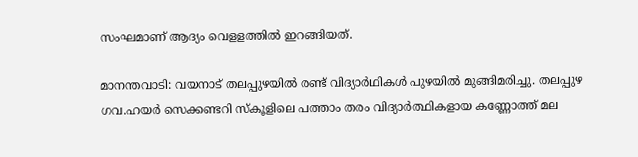സംഘമാണ് ആദ്യം വെളളത്തില്‍ ഇറങ്ങിയത്.

മാനന്തവാടി: വയനാട് തലപ്പുഴയില്‍ രണ്ട് വിദ്യാര്‍ഥികള്‍ പുഴയില്‍ മുങ്ങിമരിച്ചു. തലപ്പുഴ ഗവ.ഹയര്‍ സെക്കണ്ടറി സ്‌കൂളിലെ പത്താം തരം വിദ്യാര്‍ത്ഥികളായ കണ്ണോത്ത് മല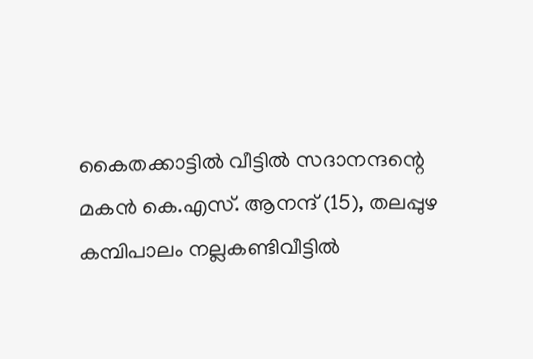കൈതക്കാട്ടില്‍ വീട്ടില്‍ സദാനന്ദന്റെ മകന്‍ കെ.എസ്. ആനന്ദ് (15), തലപ്പുഴ കമ്പിപാലം നല്ലകണ്ടിവീട്ടില്‍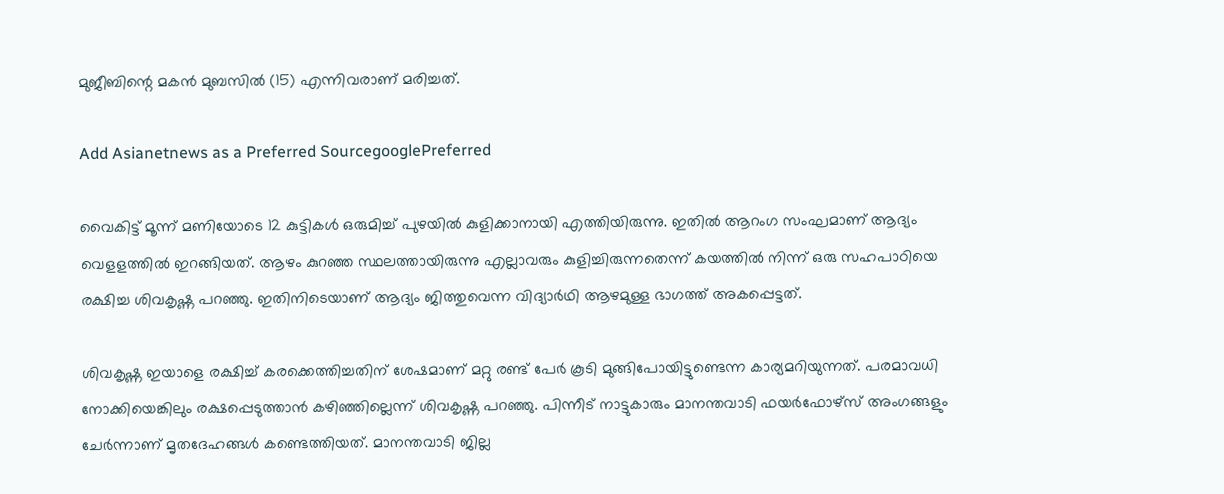മുജീബിന്റെ മകന്‍ മുബസില്‍ (15) എന്നിവരാണ് മരിച്ചത്.

Add Asianetnews as a Preferred SourcegooglePreferred

വൈകിട്ട് മൂന്ന് മണിയോടെ 12 കുട്ടികള്‍ ഒരുമിച്ച് പുഴയില്‍ കുളിക്കാനായി എത്തിയിരുന്നു. ഇതില്‍ ആറംഗ സംഘമാണ് ആദ്യം വെളളത്തില്‍ ഇറങ്ങിയത്. ആഴം കുറഞ്ഞ സ്ഥലത്തായിരുന്നു എല്ലാവരും കുളിച്ചിരുന്നതെന്ന് കയത്തില്‍ നിന്ന് ഒരു സഹപാഠിയെ രക്ഷിച്ച ശിവകൃഷ്ണ പറഞ്ഞു. ഇതിനിടെയാണ് ആദ്യം ജിത്തുവെന്ന വിദ്യാര്‍ഥി ആഴമുള്ള ഭാഗത്ത് അകപ്പെട്ടത്.

ശിവകൃഷ്ണ ഇയാളെ രക്ഷിച്ച് കരക്കെത്തിച്ചതിന് ശേഷമാണ് മറ്റു രണ്ട് പേര്‍ കൂടി മുങ്ങിപോയിട്ടുണ്ടെന്ന കാര്യമറിയുന്നത്. പരമാവധി നോക്കിയെങ്കിലും രക്ഷപ്പെടുത്താന്‍ കഴിഞ്ഞില്ലെന്ന് ശിവകൃഷ്ണ പറഞ്ഞു. പിന്നീട് നാട്ടുകാരും മാനന്തവാടി ഫയര്‍ഫോഴ്സ് അംഗങ്ങളും ചേര്‍ന്നാണ് മൃതദേഹങ്ങള്‍ കണ്ടെത്തിയത്. മാനന്തവാടി ജില്ല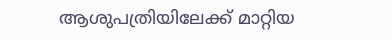ആശുപത്രിയിലേക്ക് മാറ്റിയ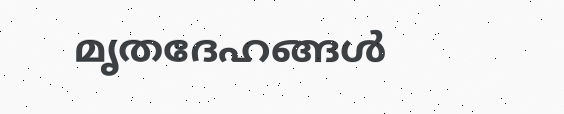മൃതദേഹങ്ങള്‍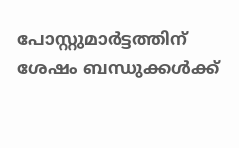പോസ്റ്റുമാര്‍ട്ടത്തിന് ശേഷം ബന്ധുക്കള്‍ക്ക്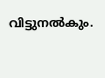വിട്ടുനല്‍കും.